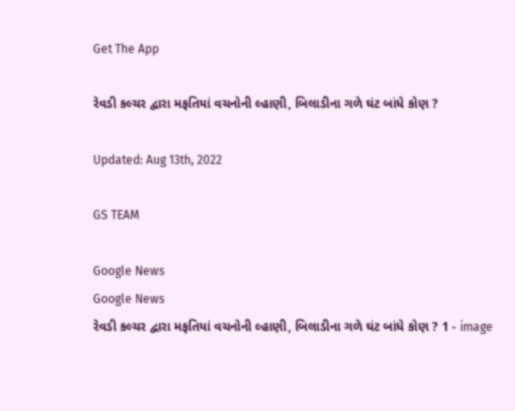Get The App

રેવડી કલ્ચર દ્વારા મફતિયાં વચનોની લ્હાણી, બિલાડીના ગળે ઘંટ બાંધે કોણ ?

Updated: Aug 13th, 2022

GS TEAM

Google News
Google News
રેવડી કલ્ચર દ્વારા મફતિયાં વચનોની લ્હાણી, બિલાડીના ગળે ઘંટ બાંધે કોણ ? 1 - image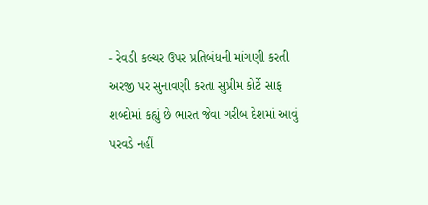- રેવડી કલ્ચર ઉપર પ્રતિબંધની માંગણી કરતી અરજી પર સુનાવણી કરતા સુપ્રીમ કોર્ટે સાફ શબ્દોમાં કહ્યું છે ભારત જેવા ગરીબ દેશમાં આવું પરવડે નહીં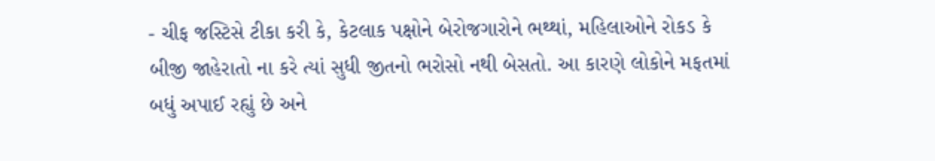- ચીફ જસ્ટિસે ટીકા કરી કે, કેટલાક પક્ષોને બેરોજગારોને ભથ્થાં, મહિલાઓને રોકડ કે બીજી જાહેરાતો ના કરે ત્યાં સુધી જીતનો ભરોસો નથી બેસતો. આ કારણે લોકોને મફતમાં બધું અપાઈ રહ્યું છે અને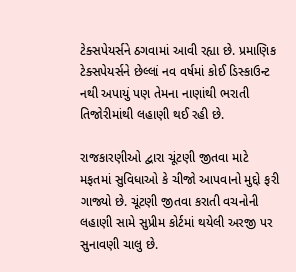ટેક્સપેયર્સને ઠગવામાં આવી રહ્યા છે. પ્રમાણિક ટેક્સપેયર્સને છેલ્લાં નવ વર્ષમાં કોઈ ડિસ્કાઉન્ટ નથી અપાયું પણ તેમના નાણાંથી ભરાતી તિજોરીમાંથી લહાણી થઈ રહી છે.

રાજકારણીઓ દ્વારા ચૂંટણી જીતવા માટે મફતમાં સુવિધાઓ કે ચીજો આપવાનો મુદ્દો ફરી ગાજ્યો છે. ચૂંટણી જીતવા કરાતી વચનોની લહાણી સામે સુપ્રીમ કોર્ટમાં થયેલી અરજી પર સુનાવણી ચાલુ છે.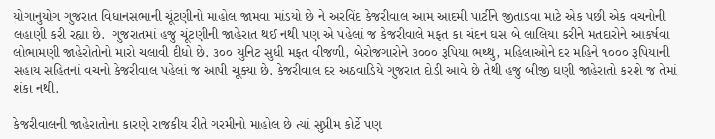યોગાનુયોગ ગુજરાત વિધાનસભાની ચૂંટણીનો માહોલ જામવા માંડયો છે ને અરવિંદ કેજરીવાલ આમ આદમી પાર્ટીને જીતાડવા માટે એક પછી એક વચનોની લહાણી કરી રહ્યા છે.  ગુજરાતમાં હજુ ચૂંટણીની જાહેરાત થઈ નથી પણ એ પહેલાં જ કેજરીવાલે મફત કા ચંદન ઘસ બે લાલિયા કરીને મતદારોને આકર્ષવા લોભામણી જાહેરોતોનો મારો ચલાવી દીધો છે. ૩૦૦ યુનિટ સુધી મફત વીજળી, બેરોજગારોને ૩૦૦૦ રૂપિયા ભથ્થુ, મહિલાઓને દર મહિને ૧૦૦૦ રૂપિયાની સહાય સહિતનાં વચનો કેજરીવાલ પહેલાં જ આપી ચૂક્યા છે. કેજરીવાલ દર અઠવાડિયે ગુજરાત દોડી આવે છે તેથી હજુ બીજી ઘણી જાહેરાતો કરશે જ તેમાં શંકા નથી.

કેજરીવાલની જાહેરાતોના કારણે રાજકીય રીતે ગરમીનો માહોલ છે ત્યાં સુપ્રીમ કોર્ટે પણ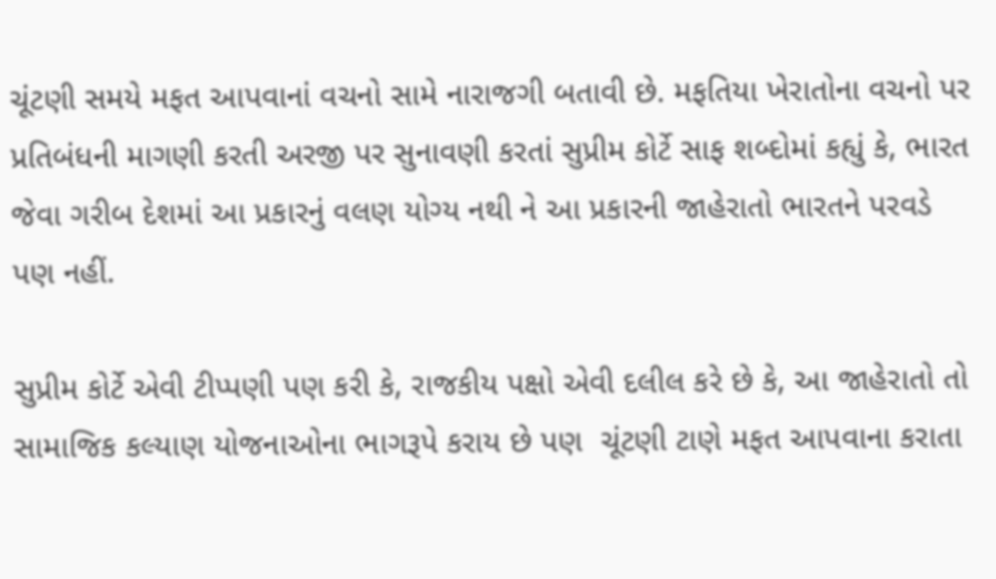ચૂંટણી સમયે મફત આપવાનાં વચનો સામે નારાજગી બતાવી છે. મફતિયા ખેરાતોના વચનો પર પ્રતિબંધની માગણી કરતી અરજી પર સુનાવણી કરતાં સુપ્રીમ કોર્ટે સાફ શબ્દોમાં કહ્યું કે, ભારત જેવા ગરીબ દેશમાં આ પ્રકારનું વલણ યોગ્ય નથી ને આ પ્રકારની જાહેરાતો ભારતને પરવડે પણ નહીં.

સુપ્રીમ કોર્ટે એવી ટીપ્પણી પણ કરી કે, રાજકીય પક્ષો એવી દલીલ કરે છે કે, આ જાહેરાતો તો સામાજિક કલ્યાણ યોજનાઓના ભાગરૂપે કરાય છે પણ  ચૂંટણી ટાણે મફત આપવાના કરાતા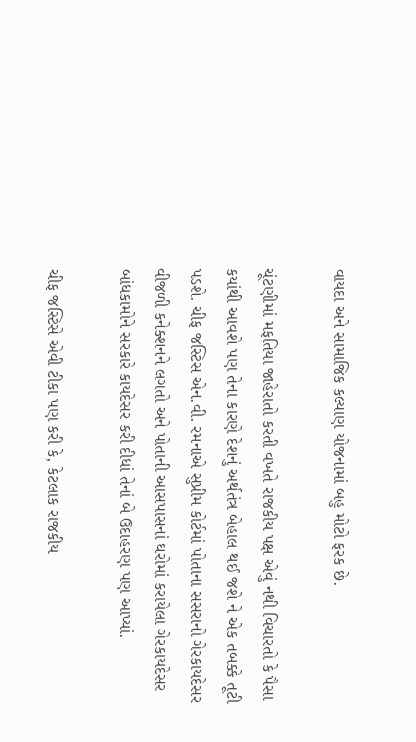વાયદા અને સામાજિક કલ્યાણ યોજનામાં બહુ મોટો ફરક છે.

ચૂંટણીમાં મફતિયા જાહેરાતો કરતી વખતે રાજકીય પક્ષ એવું નથી વિચારતો કે પૈસા કયાંથી આવશે પણ તેના કારણે દેશનું અર્થતંત્ર બેહાલ થઈ જશે ને એક તબક્કે તૂટી પડશે. ચીફ જસ્ટિસ એન.વી. રમનાએ સુપ્રીમ કોર્ટમાં પોતાના સસરાનો ગેરકાયદેસર વીજળી કનેક્શનને લગતો અને પોતાની આસપાસનાં ઘરોમાં કરાયેલા ગેરકાયદેસર બાંધકામોને સરકારે કાયદેસર કરી દીધાં તેનાં બે ઉદાહરણ પણ આપ્યાં.

ચીફ જસ્ટિસે એવી ટીકા પણ કરી કે, કેટલાક રાજકીય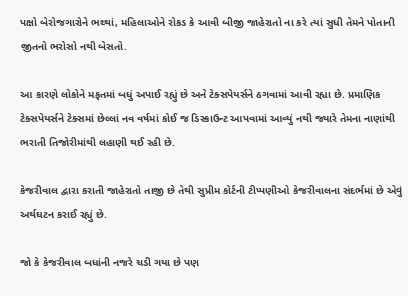પક્ષો બેરોજગારોને ભથ્થાં, મહિલાઓને રોકડ કે આવી બીજી જાહેરાતો ના કરે ત્યાં સુધી તેમને પોતાની જીતનો ભરોસો નથી બેસતો.

આ કારણે લોકોને મફતમાં બધું અપાઈ રહ્યું છે અને ટેક્સપેયર્સને ઠગવામાં આવી રહ્યા છે. પ્રમાણિક ટેક્સપેયર્સને ટેક્સમાં છેલ્લાં નવ વર્ષમાં કોઈ જ ડિસ્કાઉન્ટ આપવામાં આવ્યું નથી જ્યારે તેમના નાણાંથી ભરાતી તિજોરીમાંથી લહાણી થઈ રહી છે.

કેજરીવાલ દ્વારા કરાતી જાહેરાતો તાજી છે તેથી સુપ્રીમ કોર્ટની ટીપ્પણીઓ કેજરીવાલના સંદર્ભમાં છે એવું અર્થઘટન કરાઈ રહ્યું છે.

જો કે કેજરીવાલ બધાંની નજરે ચડી ગયા છે પણ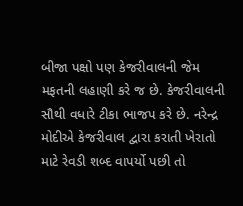બીજા પક્ષો પણ કેજરીવાલની જેમ મફતની લહાણી કરે જ છે. કેજરીવાલની સૌથી વધારે ટીકા ભાજપ કરે છે. નરેન્દ્ર મોદીએ કેજરીવાલ દ્વારા કરાતી ખેરાતો માટે રેવડી શબ્દ વાપર્યો પછી તો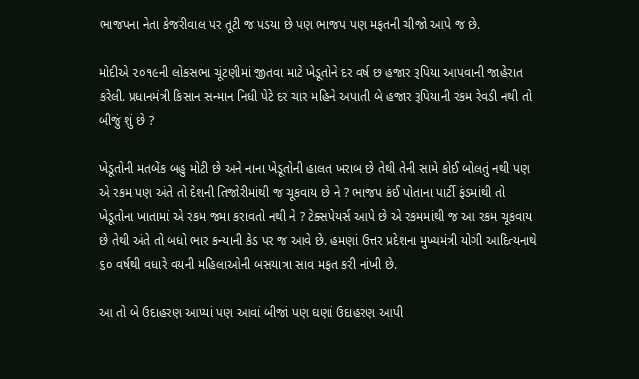ભાજપના નેતા કેજરીવાલ પર તૂટી જ પડયા છે પણ ભાજપ પણ મફતની ચીજો આપે જ છે.

મોદીએ ૨૦૧૯ની લોકસભા ચૂંટણીમાં જીતવા માટે ખેડૂતોને દર વર્ષ છ હજાર રૂપિયા આપવાની જાહેરાત કરેલી. પ્રધાનમંત્રી કિસાન સન્માન નિધી પેટે દર ચાર મહિને અપાતી બે હજાર રૂપિયાની રકમ રેવડી નથી તો બીજું શું છે ?

ખેડૂતોની મતબેંક બહુ મોટી છે અને નાના ખેડૂતોની હાલત ખરાબ છે તેથી તેની સામે કોઈ બોલતું નથી પણ એ રકમ પણ અંતે તો દેશની તિજોરીમાંથી જ ચૂકવાય છે ને ? ભાજપ કંઈ પોતાના પાર્ટી ફંડમાંથી તો ખેડૂતોના ખાતામાં એ રકમ જમા કરાવતો નથી ને ? ટેક્સપેયર્સ આપે છે એ રકમમાંથી જ આ રકમ ચૂકવાય છે તેથી અંતે તો બધો ભાર કન્યાની કેડ પર જ આવે છે. હમણાં ઉત્તર પ્રદેશના મુખ્યમંત્રી યોગી આદિત્યનાથે ૬૦ વર્ષથી વધારે વયની મહિલાઓની બસયાત્રા સાવ મફત કરી નાંખી છે.

આ તો બે ઉદાહરણ આપ્યાં પણ આવાં બીજાં પણ ઘણાં ઉદાહરણ આપી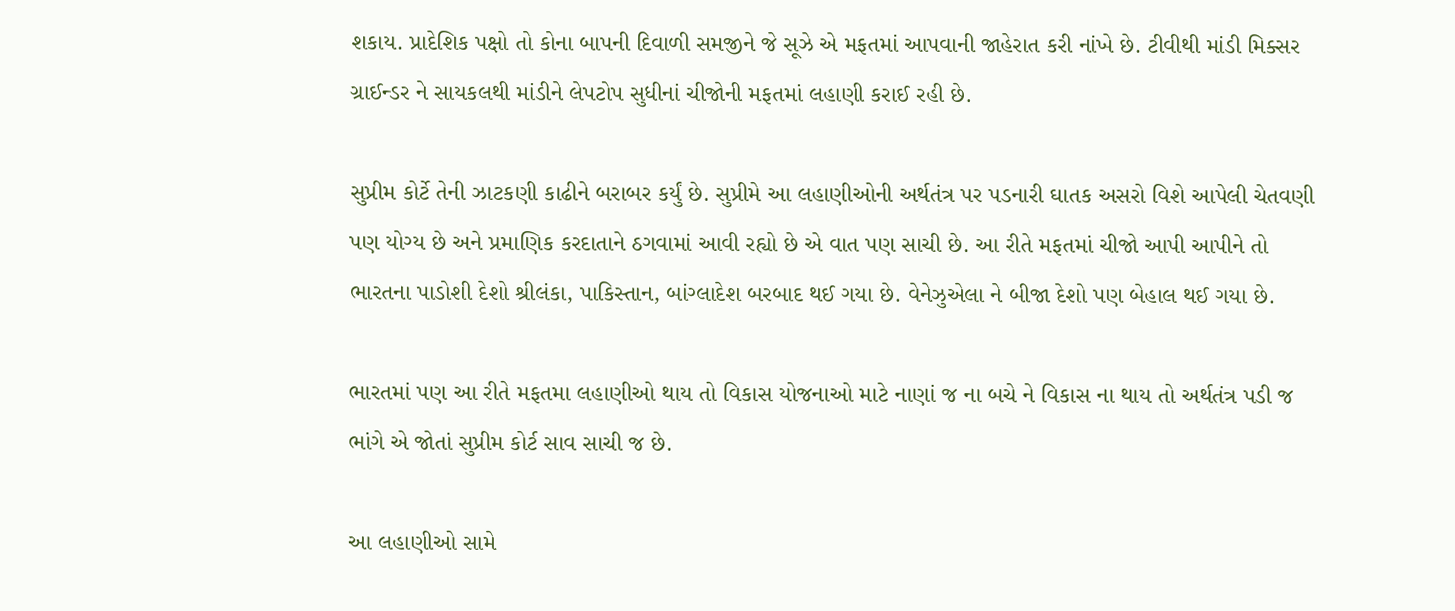શકાય. પ્રાદેશિક પક્ષો તો કોના બાપની દિવાળી સમજીને જે સૂઝે એ મફતમાં આપવાની જાહેરાત કરી નાંખે છે. ટીવીથી માંડી મિક્સર ગ્રાઈન્ડર ને સાયકલથી માંડીને લેપટોપ સુધીનાં ચીજોની મફતમાં લહાણી કરાઈ રહી છે.

સુપ્રીમ કોર્ટે તેની ઝાટકણી કાઢીને બરાબર કર્યું છે. સુપ્રીમે આ લહાણીઓની અર્થતંત્ર પર પડનારી ઘાતક અસરો વિશે આપેલી ચેતવણી પણ યોગ્ય છે અને પ્રમાણિક કરદાતાને ઠગવામાં આવી રહ્યો છે એ વાત પણ સાચી છે. આ રીતે મફતમાં ચીજો આપી આપીને તો ભારતના પાડોશી દેશો શ્રીલંકા, પાકિસ્તાન, બાંગ્લાદેશ બરબાદ થઈ ગયા છે. વેનેઝુએલા ને બીજા દેશો પણ બેહાલ થઈ ગયા છે.

ભારતમાં પણ આ રીતે મફતમા લહાણીઓ થાય તો વિકાસ યોજનાઓ માટે નાણાં જ ના બચે ને વિકાસ ના થાય તો અર્થતંત્ર પડી જ ભાંગે એ જોતાં સુપ્રીમ કોર્ટ સાવ સાચી જ છે.

આ લહાણીઓ સામે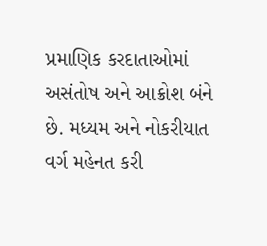પ્રમાણિક કરદાતાઓમાં અસંતોષ અને આક્રોશ બંને છે. મધ્યમ અને નોકરીયાત વર્ગ મહેનત કરી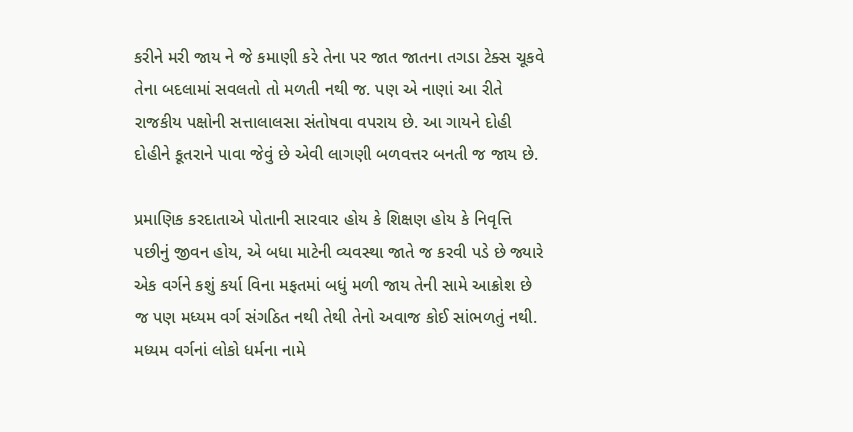કરીને મરી જાય ને જે કમાણી કરે તેના પર જાત જાતના તગડા ટેક્સ ચૂકવે તેના બદલામાં સવલતો તો મળતી નથી જ. પણ એ નાણાં આ રીતે રાજકીય પક્ષોની સત્તાલાલસા સંતોષવા વપરાય છે. આ ગાયને દોહી દોહીને કૂતરાને પાવા જેવું છે એવી લાગણી બળવત્તર બનતી જ જાય છે.

પ્રમાણિક કરદાતાએ પોતાની સારવાર હોય કે શિક્ષણ હોય કે નિવૃત્તિ પછીનું જીવન હોય, એ બધા માટેની વ્યવસ્થા જાતે જ કરવી પડે છે જ્યારે એક વર્ગને કશું કર્યા વિના મફતમાં બધું મળી જાય તેની સામે આક્રોશ છે જ પણ મધ્યમ વર્ગ સંગઠિત નથી તેથી તેનો અવાજ કોઈ સાંભળતું નથી. મધ્યમ વર્ગનાં લોકો ધર્મના નામે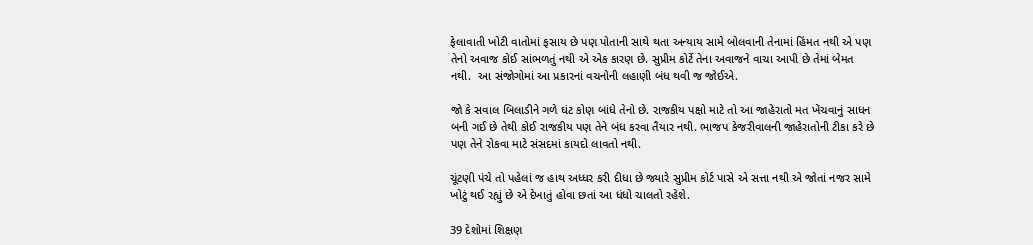ફેલાવાતી ખોટી વાતોમાં ફસાય છે પણ પોતાની સાથે થતા અન્યાય સામે બોલવાની તેનામાં હિંમત નથી એ પણ તેનો અવાજ કોઈ સાંભળતું નથી એ એક કારણ છે. સુપ્રીમ કોર્ટે તેના અવાજને વાચા આપી છે તેમાં બેમત નથી.  આ સંજોગોમાં આ પ્રકારનાં વચનોની લહાણી બંધ થવી જ જોઈએ.

જો કે સવાલ બિલાડીને ગળે ઘંટ કોણ બાંધે તેનો છે. રાજકીય પક્ષો માટે તો આ જાહેરાતો મત ખેંચવાનું સાધન બની ગઈ છે તેથી કોઈ રાજકીય પણ તેને બંધ કરવા તૈયાર નથી. ભાજપ કેજરીવાલની જાહેરાતોની ટીકા કરે છે પણ તેને રોકવા માટે સંસદમાં કાયદો લાવતો નથી.

ચૂંટણી પંચે તો પહેલાં જ હાથ અધ્ધર કરી દીધા છે જ્યારે સુપ્રીમ કોર્ટ પાસે એ સત્તા નથી એ જોતાં નજર સામે ખોટું થઈ રહ્યું છે એ દેખાતું હોવા છતાં આ ધંધો ચાલતો રહેશે.

39 દેશોમાં શિક્ષણ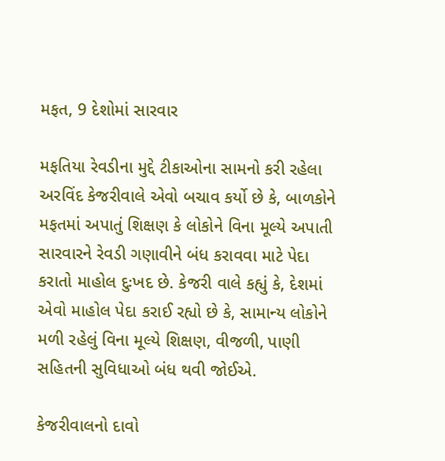મફત, 9 દેશોમાં સારવાર

મફતિયા રેવડીના મુદ્દે ટીકાઓના સામનો કરી રહેલા અરવિંદ કેજરીવાલે એવો બચાવ કર્યો છે કે, બાળકોને મફતમાં અપાતું શિક્ષણ કે લોકોને વિના મૂલ્યે અપાતી સારવારને રેવડી ગણાવીને બંધ કરાવવા માટે પેદા કરાતો માહોલ દુઃખદ છે. કેજરી વાલે કહ્યું કે, દેશમાં એવો માહોલ પેદા કરાઈ રહ્યો છે કે, સામાન્ય લોકોને મળી રહેલું વિના મૂલ્યે શિક્ષણ, વીજળી, પાણી સહિતની સુવિધાઓ બંધ થવી જોઈએ.

કેજરીવાલનો દાવો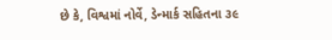છે કે, વિશ્વમાં નોર્વે, ડેન્માર્ક સહિતના ૩૯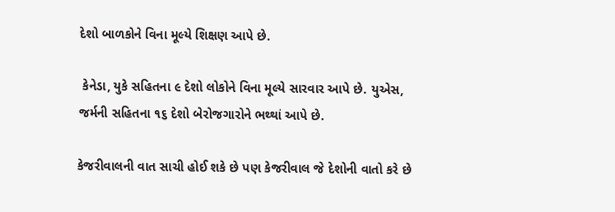દેશો બાળકોને વિના મૂલ્યે શિક્ષણ આપે છે.

 કેનેડા, યુકે સહિતના ૯ દેશો લોકોને વિના મૂલ્યે સારવાર આપે છે. યુએસ, જર્મની સહિતના ૧૬ દેશો બેરોજગારોને ભથ્થાં આપે છે.

કેજરીવાલની વાત સાચી હોઈ શકે છે પણ કેજરીવાલ જે દેશોની વાતો કરે છે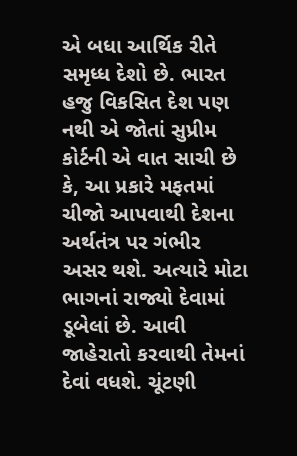એ બધા આર્થિક રીતે સમૃધ્ધ દેશો છે. ભારત હજુ વિકસિત દેશ પણ નથી એ જોતાં સુપ્રીમ કોર્ટની એ વાત સાચી છે કે, આ પ્રકારે મફતમાં ચીજો આપવાથી દેશના અર્થતંત્ર પર ગંભીર અસર થશે. અત્યારે મોટા ભાગનાં રાજ્યો દેવામાં ડૂબેલાં છે. આવી જાહેરાતો કરવાથી તેમનાં દેવાં વધશે. ચૂંટણી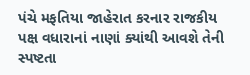પંચે મફતિયા જાહેરાત કરનાર રાજકીય પક્ષ વધારાનાં નાણાં ક્યાંથી આવશે તેની સ્પષ્ટતા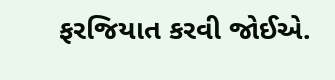ફરજિયાત કરવી જોઈએ.